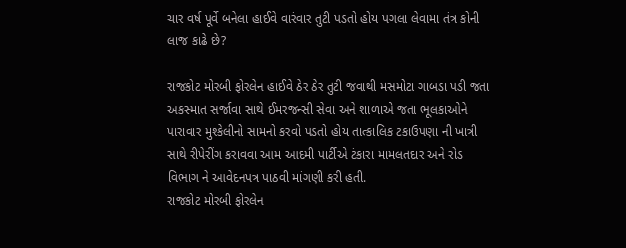ચાર વર્ષ પૂર્વે બનેલા હાઈવે વારંવાર તુટી પડતો હોય પગલા લેવામા તંત્ર કોની લાજ કાઢે છે?

રાજકોટ મોરબી ફોરલેન હાઈવે ઠેર ઠેર તુટી જવાથી મસમોટા ગાબડા પડી જતા અકસ્માત સર્જાવા સાથે ઈમરજન્સી સેવા અને શાળાએ જતા ભૂલકાઓને પારાવાર મુશ્કેલીનો સામનો કરવો પડતો હોય તાત્કાલિક ટકાઉપણા ની ખાત્રી સાથે રીપેરીંગ કરાવવા આમ આદમી પાર્ટીએ ટંકારા મામલતદાર અને રોડ વિભાગ ને આવેદનપત્ર પાઠવી માંગણી કરી હતી.
રાજકોટ મોરબી ફોરલેન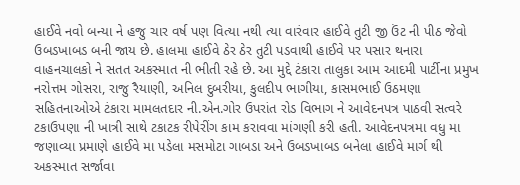હાઈવે નવો બન્યા ને હજુ ચાર વર્ષ પણ વિત્યા નથી ત્યા વારંવાર હાઈવે તુટી જી ઉંટ ની પીઠ જેવો ઉબડખાબડ બની જાય છે. હાલમા હાઈવે ઠેર ઠેર તુટી પડવાથી હાઈવે પર પસાર થનારા વાહનચાલકો ને સતત અકસ્માત ની ભીતી રહે છે. આ મુદ્દે ટંકારા તાલુકા આમ આદમી પાર્ટીના પ્રમુખ નરોત્તમ ગોસરા, રાજુ રૈયાણી, અનિલ દુબરીયા, કુલદીપ ભાગીયા, કાસમભાઈ ઉઠમણા સહિતનાઓએ ટંકારા મામલતદાર ની.એન.ગોર ઉપરાંત રોડ વિભાગ ને આવેદનપત્ર પાઠવી સત્વરે ટકાઉપણા ની ખાત્રી સાથે ટકાટક રીપેરીંગ કામ કરાવવા માંગણી કરી હતી. આવેદનપત્રમા વધુ મા જણાવ્યા પ્રમાણે હાઈવે મા પડેલા મસમોટા ગાબડા અને ઉબડખાબડ બનેલા હાઈવે માર્ગ થી અકસ્માત સર્જાવા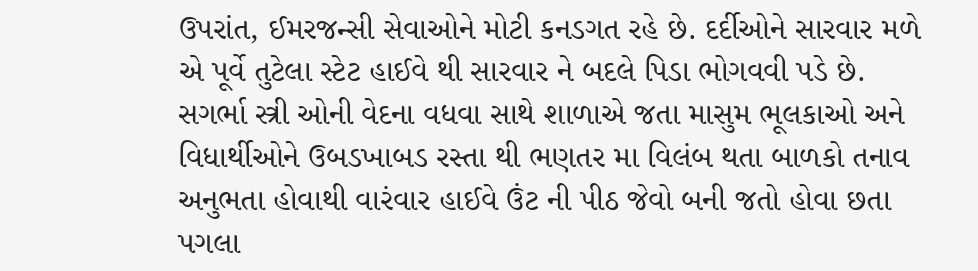ઉપરાંત, ઈમરજન્સી સેવાઓને મોટી કનડગત રહે છે. દર્દીઓને સારવાર મળે એ પૂર્વે તુટેલા સ્ટેટ હાઈવે થી સારવાર ને બદલે પિડા ભોગવવી પડે છે. સગર્ભા સ્ત્રી ઓની વેદના વધવા સાથે શાળાએ જતા માસુમ ભૂલકાઓ અને વિધાર્થીઓને ઉબડખાબડ રસ્તા થી ભણતર મા વિલંબ થતા બાળકો તનાવ અનુભતા હોવાથી વારંવાર હાઈવે ઉંટ ની પીઠ જેવો બની જતો હોવા છતા પગલા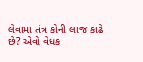લેવામા તંત્ર કોની લાજ કાઢે છે? એવો વેધક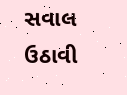સવાલ ઉઠાવી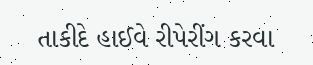તાકીદે હાઈવે રીપેરીંગ કરવા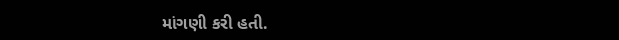માંગણી કરી હતી.